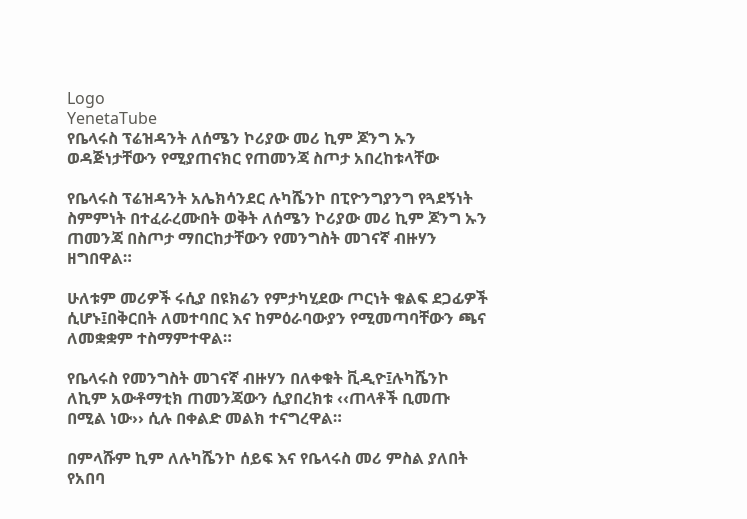Logo
YenetaTube
የቤላሩስ ፕሬዝዳንት ለሰሜን ኮሪያው መሪ ኪም ጆንግ ኡን ወዳጅነታቸውን የሚያጠናክር የጠመንጃ ስጦታ አበረከቱላቸው

የቤላሩስ ፕሬዝዳንት አሌክሳንደር ሉካሼንኮ በፒዮንግያንግ የጓደኝነት ስምምነት በተፈራረሙበት ወቅት ለሰሜን ኮሪያው መሪ ኪም ጆንግ ኡን ጠመንጃ በስጦታ ማበርከታቸውን የመንግስት መገናኛ ብዙሃን ዘግበዋል።

ሁለቱም መሪዎች ሩሲያ በዩክሬን የምታካሂደው ጦርነት ቁልፍ ደጋፊዎች ሲሆኑ፤በቅርበት ለመተባበር እና ከምዕራባውያን የሚመጣባቸውን ጫና ለመቋቋም ተስማምተዋል።

የቤላሩስ የመንግስት መገናኛ ብዙሃን በለቀቁት ቪዲዮ፤ሉካሼንኮ ለኪም አውቶማቲክ ጠመንጃውን ሲያበረክቱ ‹‹ጠላቶች ቢመጡ በሚል ነው›› ሲሉ በቀልድ መልክ ተናግረዋል።

በምላሹም ኪም ለሉካሼንኮ ሰይፍ እና የቤላሩስ መሪ ምስል ያለበት የአበባ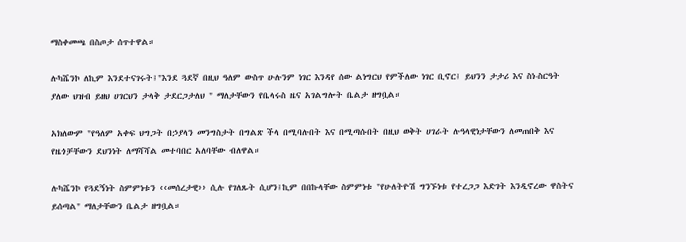ማስቀመጫ በስጦታ ሰጥተዋል።

ሉካሼንኮ ለኪም እንደተናገሩት፤"እንደ ጓደኛ በዚህ ዓለም ውስጥ ሁሉንም ነገር እንዳየ ሰው ልነግርህ የምችለው ነገር ቢኖር፤ ይህንን ታታሪ እና ስነ-ስርዓት ያለው ህዝብ ይዘህ ሀገርህን ታላቅ ታደርጋታለህ " ማለታቸውን የቤላሩስ ዜና አገልግሎት ቤልታ ዘግቧል።

አክለውም "የዓለም አቀፍ ህግጋት በኃያላን መንግስታት በግልጽ ችላ በሚባሉበት እና በሚጣሱበት በዚህ ወቅት ሀገራት ሉዓላዊነታቸውን ለመጠበቅ እና የዜጎቻቸውን ደህንነት ለማሻሻል መተባበር አለባቸው ብለዋል።

ሉካሼንኮ የጓደኝነት ስምምነቱን ‹‹መሰረታዊ›› ሲሉ የገለጹት ሲሆን፤ኪም በበኩላቸው ስምምነቱ "የሁለትዮሽ ግንኙነቱ የተረጋጋ እድገት እንዲኖረው ዋስትና ይሰጣል" ማለታቸውን ቤልታ ዘግቧል።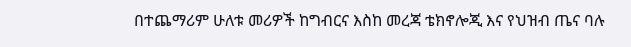በተጨማሪም ሁለቱ መሪዎች ከግብርና እስከ መረጃ ቴክኖሎጂ እና የህዝብ ጤና ባሉ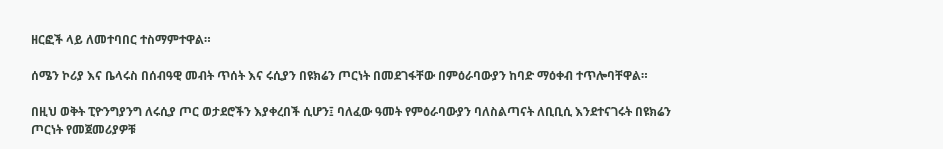ዘርፎች ላይ ለመተባበር ተስማምተዋል።

ሰሜን ኮሪያ እና ቤላሩስ በሰብዓዊ መብት ጥሰት እና ሩሲያን በዩክሬን ጦርነት በመደገፋቸው በምዕራባውያን ከባድ ማዕቀብ ተጥሎባቸዋል።

በዚህ ወቅት ፒዮንግያንግ ለሩሲያ ጦር ወታደሮችን እያቀረበች ሲሆን፤ ባለፈው ዓመት የምዕራባውያን ባለስልጣናት ለቢቢሲ እንደተናገሩት በዩክሬን ጦርነት የመጀመሪያዎቹ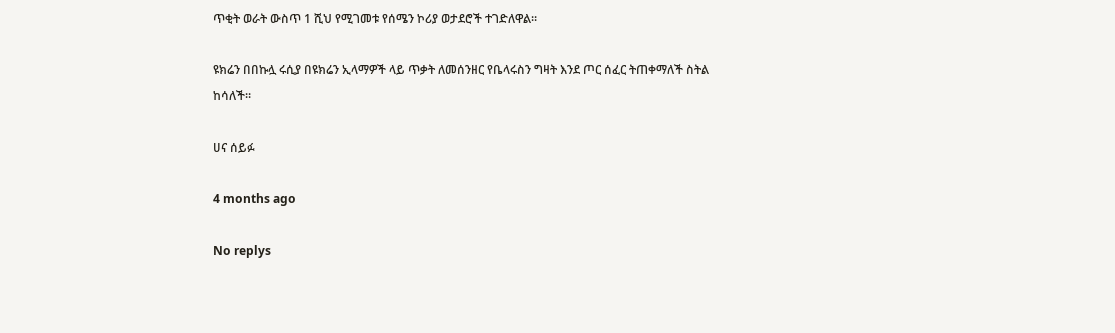ጥቂት ወራት ውስጥ 1 ሺህ የሚገመቱ የሰሜን ኮሪያ ወታደሮች ተገድለዋል።

ዩክሬን በበኩሏ ሩሲያ በዩክሬን ኢላማዎች ላይ ጥቃት ለመሰንዘር የቤላሩስን ግዛት እንደ ጦር ሰፈር ትጠቀማለች ስትል ከሳለች።

ሀና ሰይፉ

4 months ago

No replys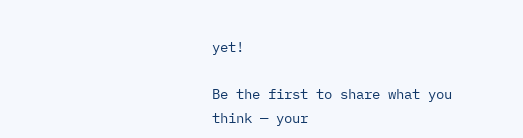yet!

Be the first to share what you think — your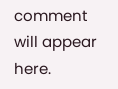comment will appear here.